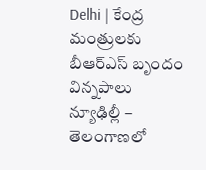Delhi | కేంద్ర మంత్రులకు బీఆర్ఎస్ బృందం విన్నపాలు
న్యూఢిల్లీ – తెలంగాణలో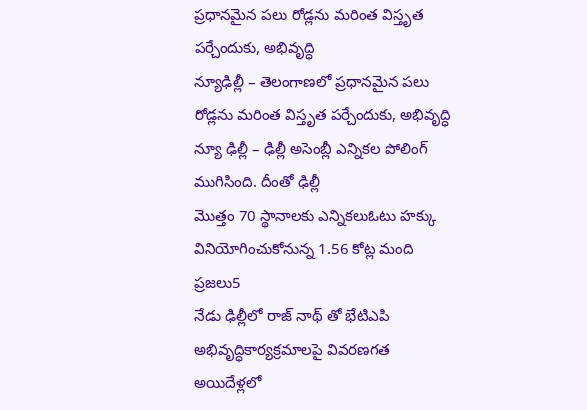ప్రధానమైన పలు రోడ్లను మరింత విస్తృత పర్చేందుకు, అభివృద్ధి
న్యూఢిల్లీ – తెలంగాణలో ప్రధానమైన పలు రోడ్లను మరింత విస్తృత పర్చేందుకు, అభివృద్ధి
న్యూ ఢిల్లీ – ఢిల్లీ అసెంబ్లీ ఎన్నికల పోలింగ్ ముగిసింది. దీంతో ఢిల్లీ
మొత్తం 70 స్థానాలకు ఎన్నికలుఓటు హక్కు వినియోగించుకోనున్న 1.56 కోట్ల మంది ప్రజలు5
నేడు ఢిల్లీలో రాజ్ నాథ్ తో భేటిఎపి అభివృద్ధికార్యక్రమాలపై వివరణగత అయిదేళ్లలో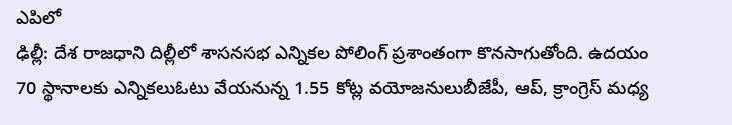ఎపిలో
ఢిల్లీ: దేశ రాజధాని దిల్లీలో శాసనసభ ఎన్నికల పోలింగ్ ప్రశాంతంగా కొనసాగుతోంది. ఉదయం
70 స్థానాలకు ఎన్నికలుఓటు వేయనున్న 1.55 కోట్ల వయోజనులుబీజేపీ, ఆప్, క్రాంగ్రెస్ మధ్య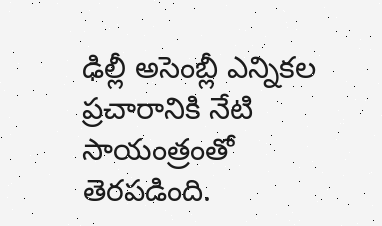ఢిల్లీ అసెంబ్లీ ఎన్నికల ప్రచారానికి నేటి సాయంత్రంతో తెరపడింది.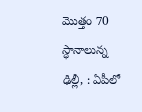మొత్తం 70 స్ధానాలున్న
ఢిల్లీ, : ఏపీలో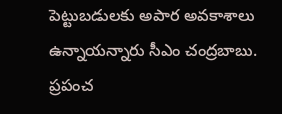పెట్టుబడులకు అపార అవకాశాలు ఉన్నాయన్నారు సీఎం చంద్రబాబు. ప్రపంచ